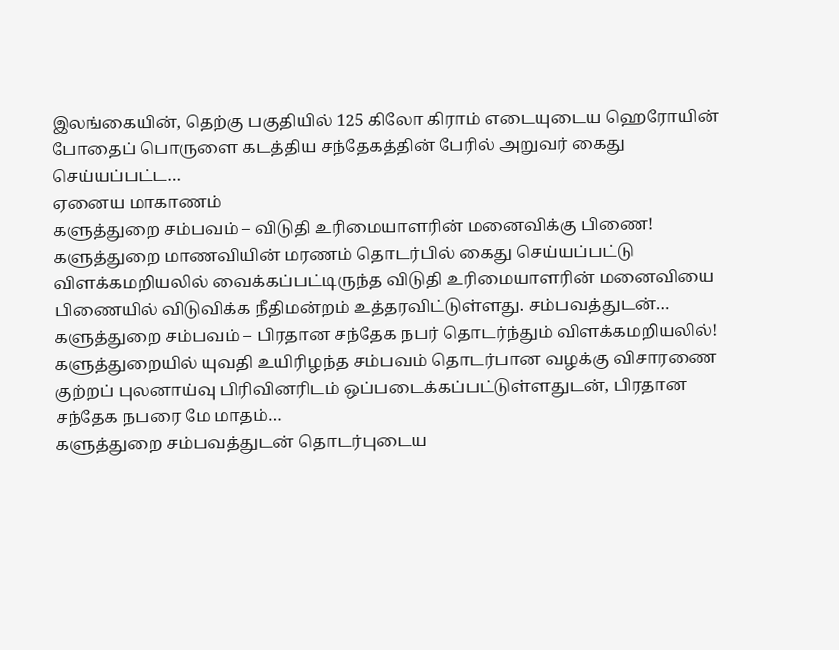இலங்கையின், தெற்கு பகுதியில் 125 கிலோ கிராம் எடையுடைய ஹெரோயின் போதைப் பொருளை கடத்திய சந்தேகத்தின் பேரில் அறுவர் கைது செய்யப்பட்ட…
ஏனைய மாகாணம்
களுத்துறை சம்பவம் – விடுதி உரிமையாளரின் மனைவிக்கு பிணை!
களுத்துறை மாணவியின் மரணம் தொடர்பில் கைது செய்யப்பட்டு விளக்கமறியலில் வைக்கப்பட்டிருந்த விடுதி உரிமையாளரின் மனைவியை பிணையில் விடுவிக்க நீதிமன்றம் உத்தரவிட்டுள்ளது. சம்பவத்துடன்…
களுத்துறை சம்பவம் – பிரதான சந்தேக நபர் தொடர்ந்தும் விளக்கமறியலில்!
களுத்துறையில் யுவதி உயிரிழந்த சம்பவம் தொடர்பான வழக்கு விசாரணை குற்றப் புலனாய்வு பிரிவினரிடம் ஒப்படைக்கப்பட்டுள்ளதுடன், பிரதான சந்தேக நபரை மே மாதம்…
களுத்துறை சம்பவத்துடன் தொடர்புடைய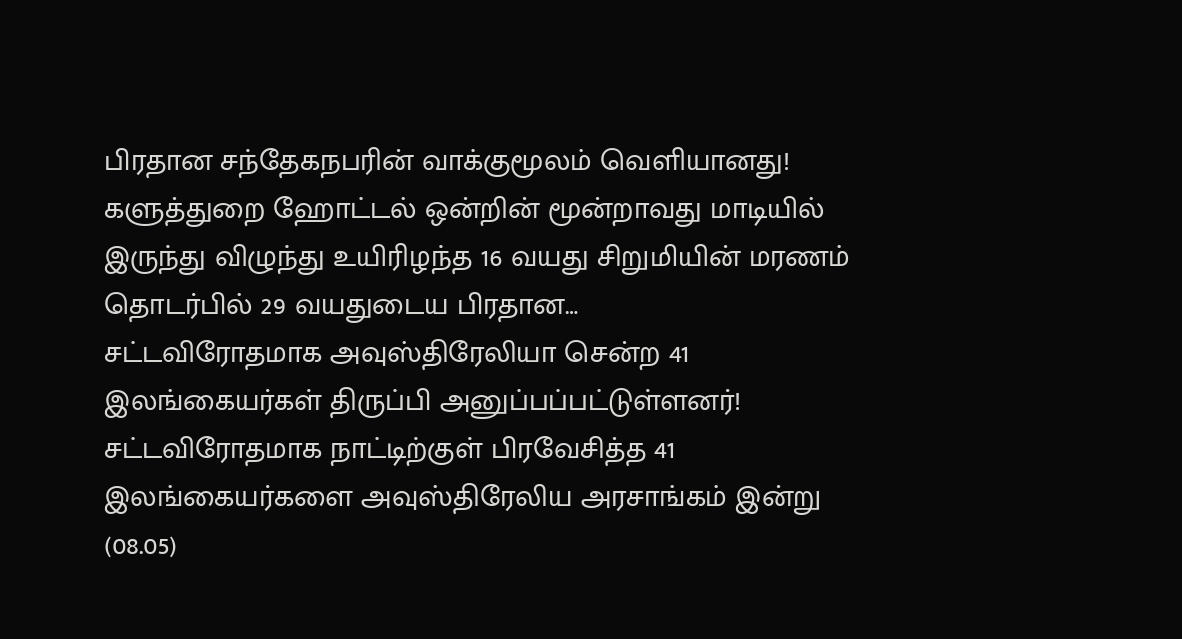பிரதான சந்தேகநபரின் வாக்குமூலம் வெளியானது!
களுத்துறை ஹோட்டல் ஒன்றின் மூன்றாவது மாடியில் இருந்து விழுந்து உயிரிழந்த 16 வயது சிறுமியின் மரணம் தொடர்பில் 29 வயதுடைய பிரதான…
சட்டவிரோதமாக அவுஸ்திரேலியா சென்ற 41 இலங்கையர்கள் திருப்பி அனுப்பப்பட்டுள்ளனர்!
சட்டவிரோதமாக நாட்டிற்குள் பிரவேசித்த 41 இலங்கையர்களை அவுஸ்திரேலிய அரசாங்கம் இன்று (08.05)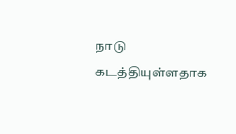நாடு கடத்தியுள்ளதாக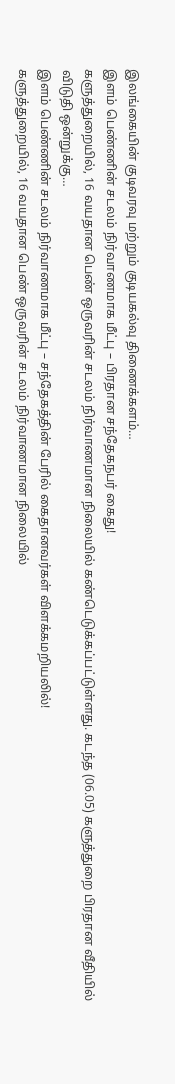இலங்கையின் குடிவரவு மற்றும் குடியகல்வு திணைக்களம்…
இளம் பெண்ணின் சடலம் நிர்வாணமாக மீட்பு – பிரதான சந்தேகநபர் கைது!
களுத்துறையில், 16 வயதான பெண் ஒருவரின் சடலம் நிர்வாணமான நிலையில் கண்டெடுக்கப்பட்டுள்ளது. கடந்த (06.05) களுத்துறை பிரதான வீதியில் விடுதி ஒன்றுக்கு…
இளம் பெண்ணின் சடலம் நிர்வாணமாக மீட்பு – சந்தேகத்தின் பேரில் கைதானவர்கள் விளக்கமறியலில்!
களுத்துறையில், 16 வயதான பெண் ஒருவரின் சடலம் நிர்வாணமான நிலையில்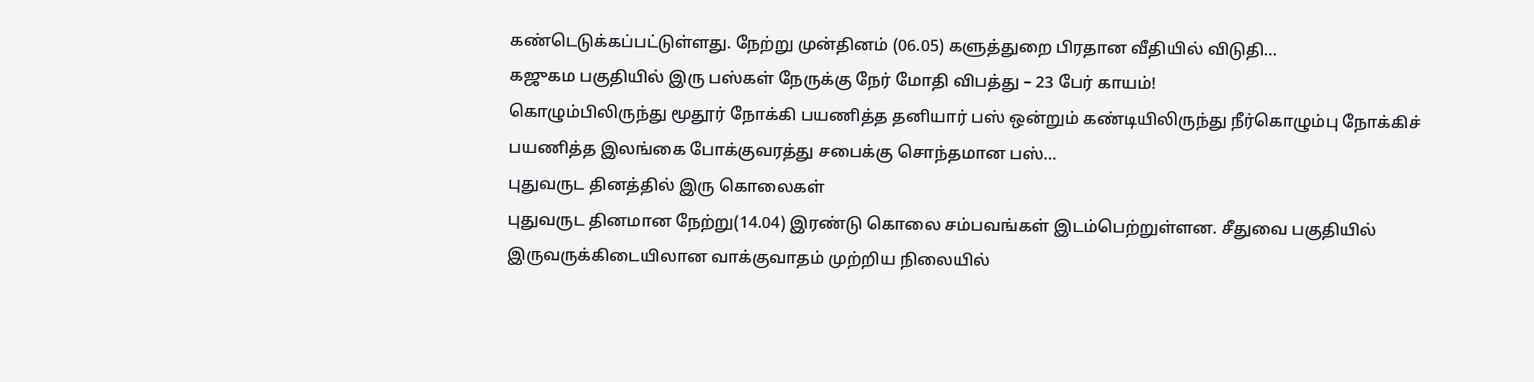கண்டெடுக்கப்பட்டுள்ளது. நேற்று முன்தினம் (06.05) களுத்துறை பிரதான வீதியில் விடுதி…
கஜுகம பகுதியில் இரு பஸ்கள் நேருக்கு நேர் மோதி விபத்து – 23 பேர் காயம்!
கொழும்பிலிருந்து மூதூர் நோக்கி பயணித்த தனியார் பஸ் ஒன்றும் கண்டியிலிருந்து நீர்கொழும்பு நோக்கிச் பயணித்த இலங்கை போக்குவரத்து சபைக்கு சொந்தமான பஸ்…
புதுவருட தினத்தில் இரு கொலைகள்
புதுவருட தினமான நேற்று(14.04) இரண்டு கொலை சம்பவங்கள் இடம்பெற்றுள்ளன. சீதுவை பகுதியில் இருவருக்கிடையிலான வாக்குவாதம் முற்றிய நிலையில்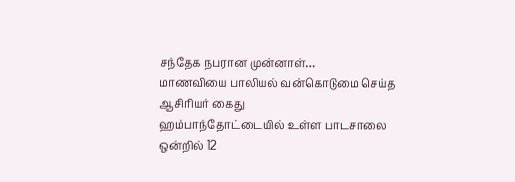சந்தேக நபரான முன்னாள்…
மாணவியை பாலியல் வன்கொடுமை செய்த ஆசிரியர் கைது
ஹம்பாந்தோட்டையில் உள்ள பாடசாலை ஒன்றில் 12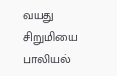வயது சிறுமியை பாலியல்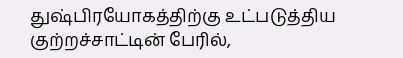துஷ்பிரயோகத்திற்கு உட்படுத்திய குற்றச்சாட்டின் பேரில்,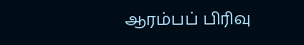ஆரம்பப் பிரிவு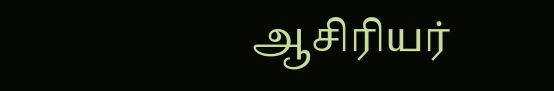ஆசிரியர்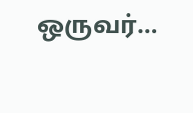ஒருவர்…